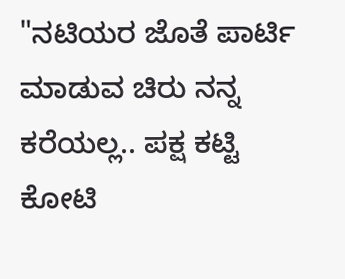"ನಟಿಯರ ಜೊತೆ ಪಾರ್ಟಿ ಮಾಡುವ ಚಿರು ನನ್ನ ಕರೆಯಲ್ಲ.. ಪಕ್ಷ ಕಟ್ಟಿ ಕೋಟಿ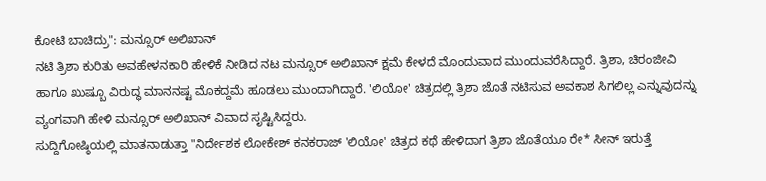ಕೋಟಿ ಬಾಚಿದ್ರು": ಮನ್ಸೂರ್ ಅಲಿಖಾನ್
ನಟಿ ತ್ರಿಶಾ ಕುರಿತು ಅವಹೇಳನಕಾರಿ ಹೇಳಿಕೆ ನೀಡಿದ ನಟ ಮನ್ಸೂರ್ ಅಲಿಖಾನ್ ಕ್ಷಮೆ ಕೇಳದೆ ಮೊಂದುವಾದ ಮುಂದುವರೆಸಿದ್ದಾರೆ. ತ್ರಿಶಾ, ಚಿರಂಜೀವಿ ಹಾಗೂ ಖುಷ್ಬೂ ವಿರುದ್ಧ ಮಾನನಷ್ಟ ಮೊಕದ್ದಮೆ ಹೂಡಲು ಮುಂದಾಗಿದ್ದಾರೆ. 'ಲಿಯೋ' ಚಿತ್ರದಲ್ಲಿ ತ್ರಿಶಾ ಜೊತೆ ನಟಿಸುವ ಅವಕಾಶ ಸಿಗಲಿಲ್ಲ ಎನ್ನುವುದನ್ನು ವ್ಯಂಗವಾಗಿ ಹೇಳಿ ಮನ್ಸೂರ್ ಅಲಿಖಾನ್ ವಿವಾದ ಸೃಷ್ಟಿಸಿದ್ದರು.
ಸುದ್ದಿಗೋಷ್ಠಿಯಲ್ಲಿ ಮಾತನಾಡುತ್ತಾ "ನಿರ್ದೇಶಕ ಲೋಕೇಶ್ ಕನಕರಾಜ್ 'ಲಿಯೋ' ಚಿತ್ರದ ಕಥೆ ಹೇಳಿದಾಗ ತ್ರಿಶಾ ಜೊತೆಯೂ ರೇ* ಸೀನ್ ಇರುತ್ತೆ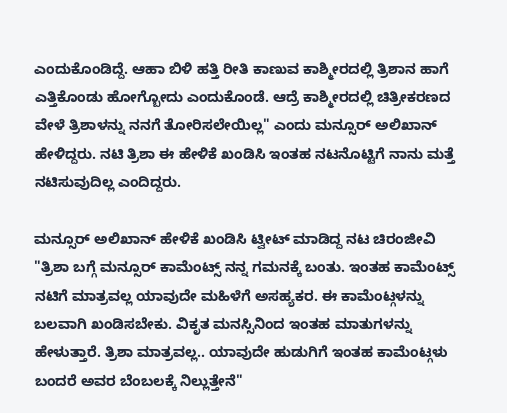ಎಂದುಕೊಂಡಿದ್ದೆ. ಆಹಾ ಬಿಳಿ ಹತ್ತಿ ರೀತಿ ಕಾಣುವ ಕಾಶ್ಮೀರದಲ್ಲಿ ತ್ರಿಶಾನ ಹಾಗೆ ಎತ್ತಿಕೊಂಡು ಹೋಗ್ಬೋದು ಎಂದುಕೊಂಡೆ. ಆದ್ರೆ ಕಾಶ್ಮೀರದಲ್ಲಿ ಚಿತ್ರೀಕರಣದ ವೇಳೆ ತ್ರಿಶಾಳನ್ನು ನನಗೆ ತೋರಿಸಲೇಯಿಲ್ಲ" ಎಂದು ಮನ್ಸೂರ್ ಅಲಿಖಾನ್ ಹೇಳಿದ್ದರು. ನಟಿ ತ್ರಿಶಾ ಈ ಹೇಳಿಕೆ ಖಂಡಿಸಿ ಇಂತಹ ನಟನೊಟ್ಟಿಗೆ ನಾನು ಮತ್ತೆ ನಟಿಸುವುದಿಲ್ಲ ಎಂದಿದ್ದರು.

ಮನ್ಸೂರ್ ಅಲಿಖಾನ್ ಹೇಳಿಕೆ ಖಂಡಿಸಿ ಟ್ವೀಟ್ ಮಾಡಿದ್ದ ನಟ ಚಿರಂಜೀವಿ "ತ್ರಿಶಾ ಬಗ್ಗೆ ಮನ್ಸೂರ್ ಕಾಮೆಂಟ್ಸ್ ನನ್ನ ಗಮನಕ್ಕೆ ಬಂತು. ಇಂತಹ ಕಾಮೆಂಟ್ಸ್ ನಟಿಗೆ ಮಾತ್ರವಲ್ಲ ಯಾವುದೇ ಮಹಿಳೆಗೆ ಅಸಹ್ಯಕರ. ಈ ಕಾಮೆಂಟ್ಗಳನ್ನು ಬಲವಾಗಿ ಖಂಡಿಸಬೇಕು. ವಿಕೃತ ಮನಸ್ಸಿನಿಂದ ಇಂತಹ ಮಾತುಗಳನ್ನು ಹೇಳುತ್ತಾರೆ. ತ್ರಿಶಾ ಮಾತ್ರವಲ್ಲ.. ಯಾವುದೇ ಹುಡುಗಿಗೆ ಇಂತಹ ಕಾಮೆಂಟ್ಗಳು ಬಂದರೆ ಅವರ ಬೆಂಬಲಕ್ಕೆ ನಿಲ್ಲುತ್ತೇನೆ"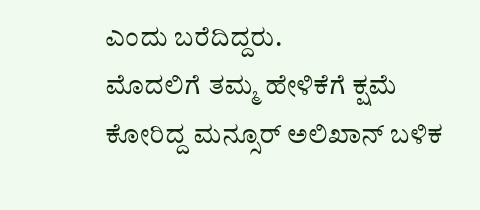ಎಂದು ಬರೆದಿದ್ದರು.
ಮೊದಲಿಗೆ ತಮ್ಮ ಹೇಳಿಕೆಗೆ ಕ್ಷಮೆ ಕೋರಿದ್ದ ಮನ್ಸೂರ್ ಅಲಿಖಾನ್ ಬಳಿಕ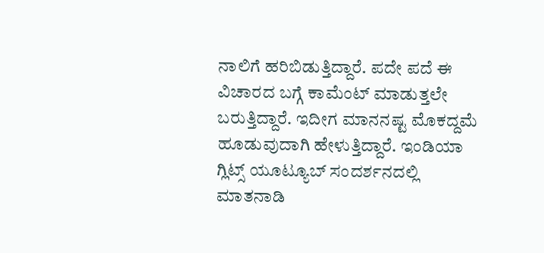ನಾಲಿಗೆ ಹರಿಬಿಡುತ್ತಿದ್ದಾರೆ. ಪದೇ ಪದೆ ಈ ವಿಚಾರದ ಬಗ್ಗೆ ಕಾಮೆಂಟ್ ಮಾಡುತ್ತಲೇ ಬರುತ್ತಿದ್ದಾರೆ. ಇದೀಗ ಮಾನನಷ್ಟ ಮೊಕದ್ದಮೆ ಹೂಡುವುದಾಗಿ ಹೇಳುತ್ತಿದ್ದಾರೆ. ಇಂಡಿಯಾ ಗ್ಲಿಟ್ಸ್ ಯೂಟ್ಯೂಬ್ ಸಂದರ್ಶನದಲ್ಲಿ ಮಾತನಾಡಿ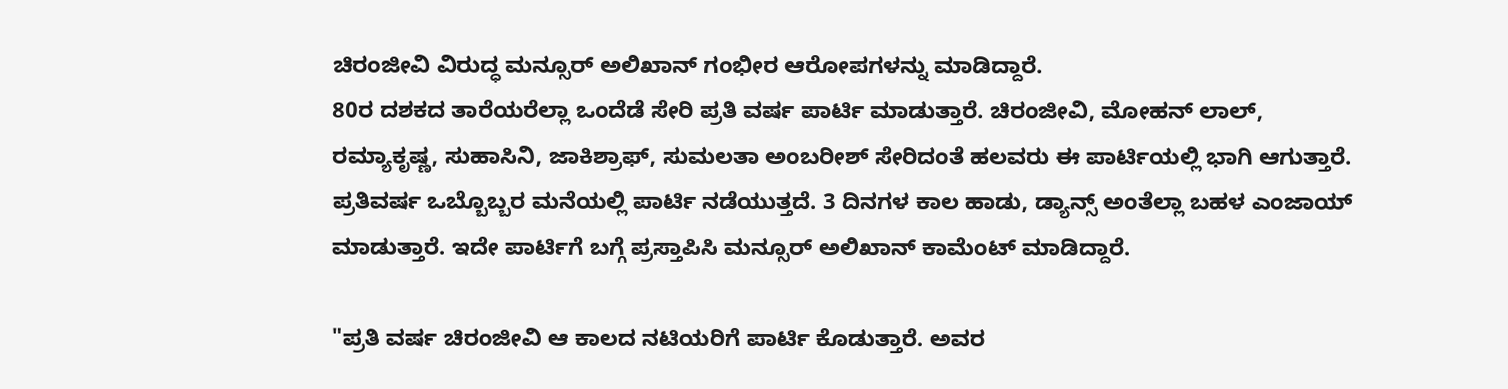ಚಿರಂಜೀವಿ ವಿರುದ್ಧ ಮನ್ಸೂರ್ ಅಲಿಖಾನ್ ಗಂಭೀರ ಆರೋಪಗಳನ್ನು ಮಾಡಿದ್ದಾರೆ.
80ರ ದಶಕದ ತಾರೆಯರೆಲ್ಲಾ ಒಂದೆಡೆ ಸೇರಿ ಪ್ರತಿ ವರ್ಷ ಪಾರ್ಟಿ ಮಾಡುತ್ತಾರೆ. ಚಿರಂಜೀವಿ, ಮೋಹನ್ ಲಾಲ್, ರಮ್ಯಾಕೃಷ್ಣ, ಸುಹಾಸಿನಿ, ಜಾಕಿಶ್ರಾಫ್, ಸುಮಲತಾ ಅಂಬರೀಶ್ ಸೇರಿದಂತೆ ಹಲವರು ಈ ಪಾರ್ಟಿಯಲ್ಲಿ ಭಾಗಿ ಆಗುತ್ತಾರೆ. ಪ್ರತಿವರ್ಷ ಒಬ್ಬೊಬ್ಬರ ಮನೆಯಲ್ಲಿ ಪಾರ್ಟಿ ನಡೆಯುತ್ತದೆ. 3 ದಿನಗಳ ಕಾಲ ಹಾಡು, ಡ್ಯಾನ್ಸ್ ಅಂತೆಲ್ಲಾ ಬಹಳ ಎಂಜಾಯ್ ಮಾಡುತ್ತಾರೆ. ಇದೇ ಪಾರ್ಟಿಗೆ ಬಗ್ಗೆ ಪ್ರಸ್ತಾಪಿಸಿ ಮನ್ಸೂರ್ ಅಲಿಖಾನ್ ಕಾಮೆಂಟ್ ಮಾಡಿದ್ದಾರೆ.

"ಪ್ರತಿ ವರ್ಷ ಚಿರಂಜೀವಿ ಆ ಕಾಲದ ನಟಿಯರಿಗೆ ಪಾರ್ಟಿ ಕೊಡುತ್ತಾರೆ. ಅವರ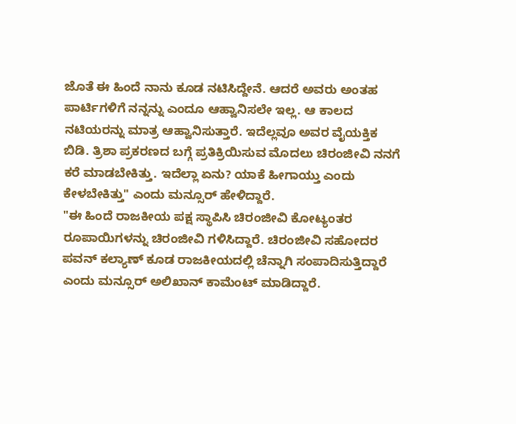ಜೊತೆ ಈ ಹಿಂದೆ ನಾನು ಕೂಡ ನಟಿಸಿದ್ದೇನೆ. ಆದರೆ ಅವರು ಅಂತಹ ಪಾರ್ಟಿಗಳಿಗೆ ನನ್ನನ್ನು ಎಂದೂ ಆಹ್ವಾನಿಸಲೇ ಇಲ್ಲ. ಆ ಕಾಲದ ನಟಿಯರನ್ನು ಮಾತ್ರ ಆಹ್ವಾನಿಸುತ್ತಾರೆ. ಇದೆಲ್ಲವೂ ಅವರ ವೈಯಕ್ತಿಕ ಬಿಡಿ. ತ್ರಿಶಾ ಪ್ರಕರಣದ ಬಗ್ಗೆ ಪ್ರತಿಕ್ರಿಯಿಸುವ ಮೊದಲು ಚಿರಂಜೀವಿ ನನಗೆ ಕರೆ ಮಾಡಬೇಕಿತ್ತು. ಇದೆಲ್ಲಾ ಏನು? ಯಾಕೆ ಹೀಗಾಯ್ತು ಎಂದು ಕೇಳಬೇಕಿತ್ತು" ಎಂದು ಮನ್ಸೂರ್ ಹೇಳಿದ್ದಾರೆ.
"ಈ ಹಿಂದೆ ರಾಜಕೀಯ ಪಕ್ಷ ಸ್ಥಾಪಿಸಿ ಚಿರಂಜೀವಿ ಕೋಟ್ಯಂತರ ರೂಪಾಯಿಗಳನ್ನು ಚಿರಂಜೀವಿ ಗಳಿಸಿದ್ದಾರೆ. ಚಿರಂಜೀವಿ ಸಹೋದರ ಪವನ್ ಕಲ್ಯಾಣ್ ಕೂಡ ರಾಜಕೀಯದಲ್ಲಿ ಚೆನ್ನಾಗಿ ಸಂಪಾದಿಸುತ್ತಿದ್ದಾರೆ ಎಂದು ಮನ್ಸೂರ್ ಅಲಿಖಾನ್ ಕಾಮೆಂಟ್ ಮಾಡಿದ್ದಾರೆ.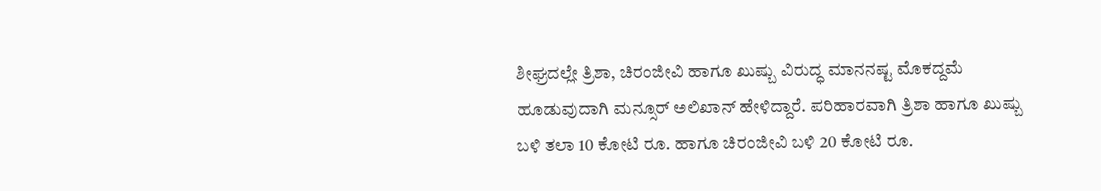ಶೀಘ್ರದಲ್ಲೇ ತ್ರಿಶಾ, ಚಿರಂಜೀವಿ ಹಾಗೂ ಖುಷ್ಬು ವಿರುದ್ಧ ಮಾನನಷ್ಟ ಮೊಕದ್ದಮೆ ಹೂಡುವುದಾಗಿ ಮನ್ಸೂರ್ ಅಲಿಖಾನ್ ಹೇಳಿದ್ದಾರೆ. ಪರಿಹಾರವಾಗಿ ತ್ರಿಶಾ ಹಾಗೂ ಖುಷ್ಬು ಬಳಿ ತಲಾ 10 ಕೋಟಿ ರೂ. ಹಾಗೂ ಚಿರಂಜೀವಿ ಬಳಿ 20 ಕೋಟಿ ರೂ.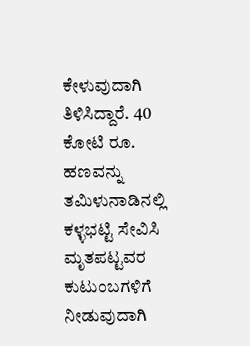ಕೇಳುವುದಾಗಿ ತಿಳಿಸಿದ್ದಾರೆ. 40 ಕೋಟಿ ರೂ. ಹಣವನ್ನು ತಮಿಳುನಾಡಿನಲ್ಲಿ ಕಳ್ಳಭಟ್ಟಿ ಸೇವಿಸಿ ಮೃತಪಟ್ಟವರ ಕುಟುಂಬಗಳಿಗೆ ನೀಡುವುದಾಗಿ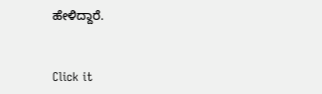ಹೇಳಿದ್ದಾರೆ.


Click it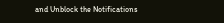and Unblock the Notifications